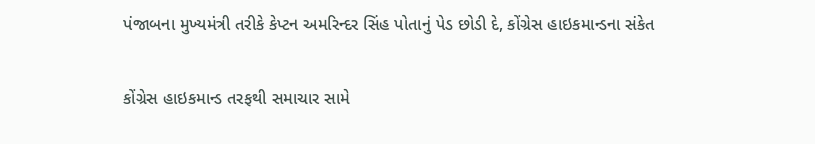પંજાબના મુખ્યમંત્રી તરીકે કેપ્ટન અમરિન્દર સિંહ પોતાનું પેડ છોડી દે, કોંગ્રેસ હાઇકમાન્ડના સંકેત

કોંગ્રેસ હાઇકમાન્ડ તરફથી સમાચાર સામે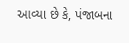આવ્યા છે કે, પંજાબના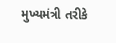મુખ્યમંત્રી તરીકે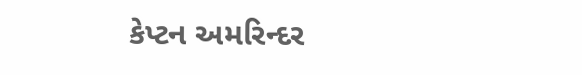કેપ્ટન અમરિન્દર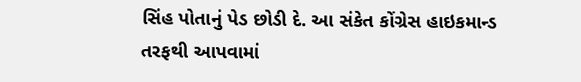સિંહ પોતાનું પેડ છોડી દે. આ સંકેત કોંગ્રેસ હાઇકમાન્ડ તરફથી આપવામાં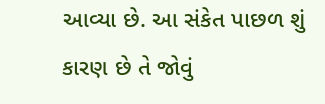આવ્યા છે. આ સંકેત પાછળ શું કારણ છે તે જોવું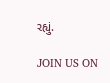રહ્યું.

JOIN US ON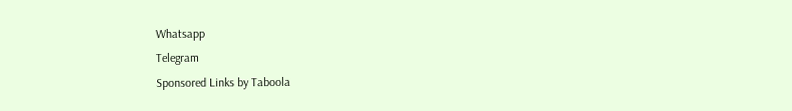Whatsapp
Telegram
Sponsored Links by Taboola